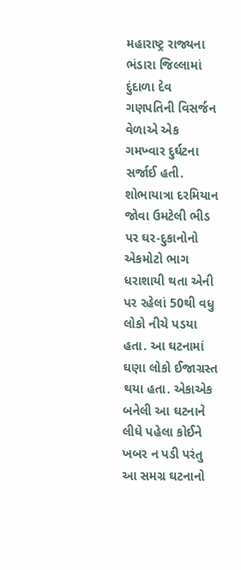મહારાષ્ટ્ર રાજ્યના ભંડારા જિલ્લામાં દુંદાળા દેવ ગણપતિની વિસર્જન વેળાએ એક ગમખ્વાર દુર્ઘટના સર્જાઈ હતી. શોભાયાત્રા દરમિયાન જોવા ઉમટેલી ભીડ પર ઘર-દુકાનોનો એકમોટો ભાગ ધરાશાયી થતા એની પર રહેલાં 50થી વધુ લોકો નીચે પડયા હતા. આ ઘટનામાં ઘણા લોકો ઈજાગ્રસ્ત થયા હતા. એકાએક બનેલી આ ઘટનાને લીધે પહેલા કોઈને ખબર ન પડી પરંતુ આ સમગ્ર ઘટનાનો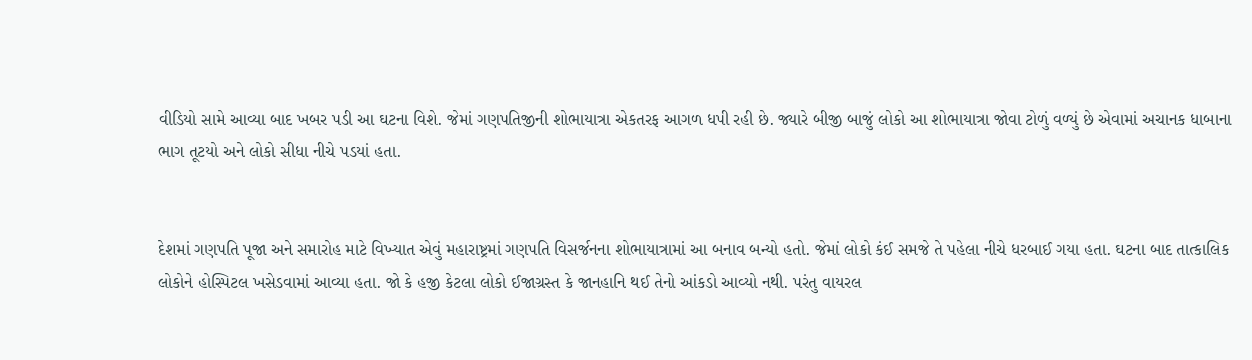વીડિયો સામે આવ્યા બાદ ખબર પડી આ ઘટના વિશે. જેમાં ગણપતિજીની શોભાયાત્રા એકતરફ આગળ ધપી રહી છે. જ્યારે બીજી બાજું લોકો આ શોભાયાત્રા જોવા ટોળું વળ્યું છે એવામાં અચાનક ધાબાના ભાગ તૂટયો અને લોકો સીધા નીચે પડયાં હતા.


દેશમાં ગણપતિ પૂજા અને સમારોહ માટે વિખ્યાત એવું મહારાષ્ટ્રમાં ગણપતિ વિસર્જનના શોભાયાત્રામાં આ બનાવ બન્યો હતો. જેમાં લોકો કંઈ સમજે તે પહેલા નીચે ધરબાઈ ગયા હતા. ઘટના બાદ તાત્કાલિક લોકોને હોસ્પિટલ ખસેડવામાં આવ્યા હતા. જો કે હજી કેટલા લોકો ઈજાગ્રસ્ત કે જાનહાનિ થઈ તેનો આંકડો આવ્યો નથી. પરંતુ વાયરલ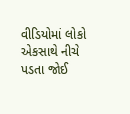વીડિયોમાં લોકો એકસાથે નીચે પડતા જોઈ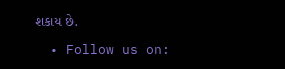શકાય છે.

  • Follow us on: